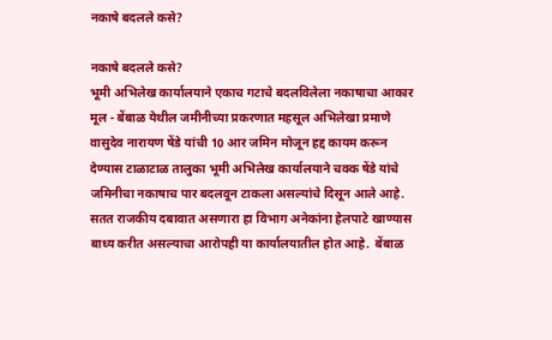नकाषे बदलले कसे?

नकाषे बदलले कसे?
भूमी अभिलेख कार्यालयाने एकाच गटाचे बदलविलेला नकाषाचा आकार
मूल - बेंबाळ येथील जमीनीच्या प्रकरणात महसूल अभिलेखा प्रमाणे  वासुदेव नारायण षेंडे यांची 10 आर जमिन मोजून हद्द कायम करून देण्यास टाळाटाळ तालुका भूमी अभिलेख कार्यालयाने चक्क षेंडे यांचे जमिनीचा नकाषाच पार बदलवून टाकला असल्यांचे दिसून आले आहे. सतत राजकीय दबावात असणारा हा विभाग अनेकांना हेलपाटे खाण्यास बाध्य करीत असल्याचा आरोपही या कार्यालयातील होत आहे.  बेंबाळ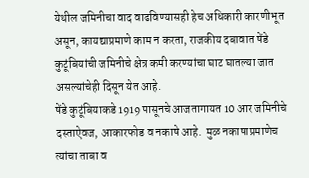येथील जमिनीचा वाद वाढविण्यासही हेच अधिकारी कारणीभूत असून, कायद्याप्रमाणे काम न करता, राजकीय दबावात षेंडे कुटूंबियांची जमिनीचे क्षेत्र कमी करण्यांचा घाट घातल्या जात असल्यांचेही दिसून येत आहे.
षेंडे कुटूंबियाकडे 1919 पासूनचे आजतागायत 10 आर जमिनीचे दस्ताऐवज, आकारफोड व नकाषे आहे.  मुळ नकाषाप्रमाणेच त्यांचा ताबा व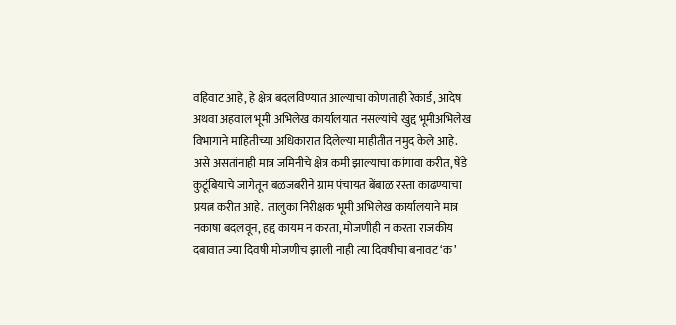वहिवाट आहे, हे क्षेत्र बदलविण्यात आल्याचा कोणताही रेकार्ड, आदेष अथवा अहवाल भूमी अभिलेख कार्यालयात नसल्यांचे खुद्द भूमीअभिलेख विभागाने माहितीच्या अधिकारात दिलेल्या माहीतीत नमुद केले आहे.  असे असतांनाही मात्र जमिनीचे क्षेत्र कमी झाल्याचा कांगावा करीत, षेंडे कुटूंबियाचे जागेतून बळजबरीने ग्राम पंचायत बेंबाळ रस्ता काढण्याचा प्रयत्न करीत आहे.  तालुका निरीक्षक भूमी अभिलेख कार्यालयाने मात्र नकाषा बदलवून, हद्द कायम न करता, मोजणीही न करता राजकीय दबावात ज्या दिवषी मोजणीच झाली नाही त्या दिवषीचा बनावट ‘क’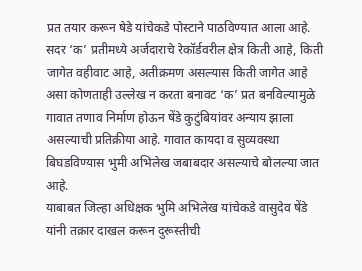प्रत तयार करून षेडे यांचेकडे पोस्टाने पाठविण्यात आला आहे. सदर ‘क’ प्रतीमध्ये अर्जदाराचे रेकॉर्डवरील क्षेत्र किती आहे, किती जागेत वहीवाट आहे, अतीक्रमण असल्यास किती जागेत आहे असा कोणताही उल्लेख न करता बनावट ‘क’ प्रत बनविल्यामुळे गावात तणाव निर्माण होऊन षेंडे कुटुंबियांवर अन्याय झाला असल्याची प्रतिक्रीया आहे. गावात कायदा व सुव्यवस्था बिघडविण्यास भुमी अभिलेख जबाबदार असल्याचे बोलल्या जात आहे.
याबाबत जिल्हा अधिक्षक भुमि अभिलेख यांचेकडे वासुदेव षेंडे यांनी तक्रार दाखल करून दुरूस्तीची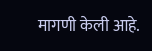मागणी केली आहे.